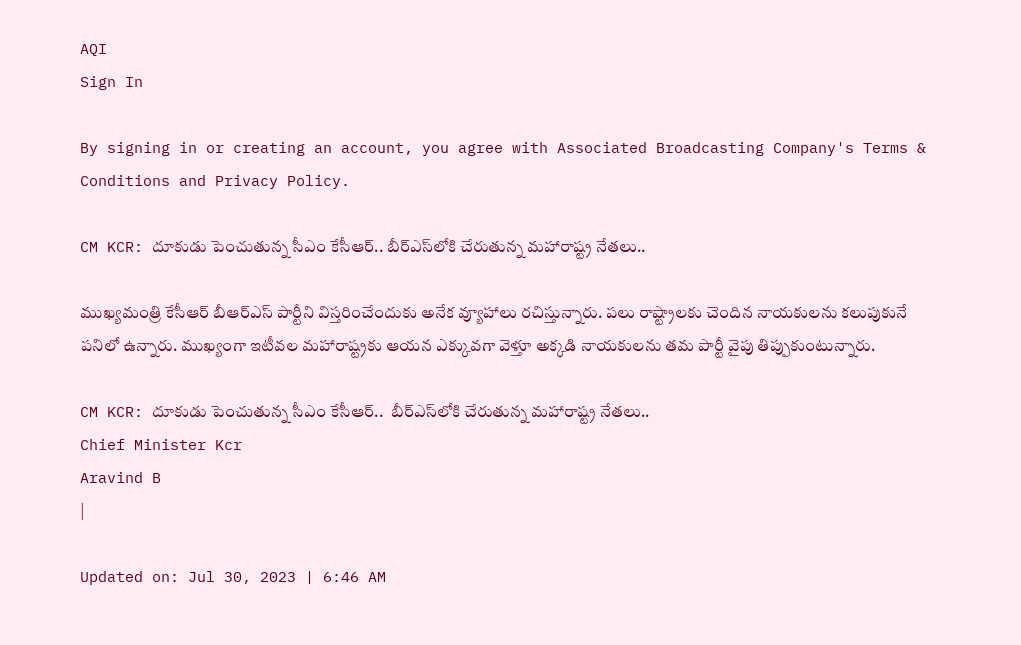AQI
Sign In

By signing in or creating an account, you agree with Associated Broadcasting Company's Terms & Conditions and Privacy Policy.

CM KCR: దూకుడు పెంచుతున్న సీఎం కేసీఆర్.. బీర్ఎస్‌లోకి చేరుతున్న మహారాష్ట్ర నేతలు..

ముఖ్యమంత్రి కేసీఆర్ బీఆర్‌ఎస్ పార్టీని విస్తరించేందుకు అనేక వ్యూహాలు రచిస్తున్నారు. పలు రాష్ట్రాలకు చెందిన నాయకులను కలుపుకునే పనిలో ఉన్నారు. ముఖ్యంగా ఇటీవల మహారాష్ట్రకు ఆయన ఎక్కువగా వెళ్తూ అక్కడి నాయకులను తమ పార్టీ వైపు తిప్పుకుంటున్నారు.

CM KCR: దూకుడు పెంచుతున్న సీఎం కేసీఆర్..  బీర్ఎస్‌లోకి చేరుతున్న మహారాష్ట్ర నేతలు..
Chief Minister Kcr
Aravind B
|

Updated on: Jul 30, 2023 | 6:46 AM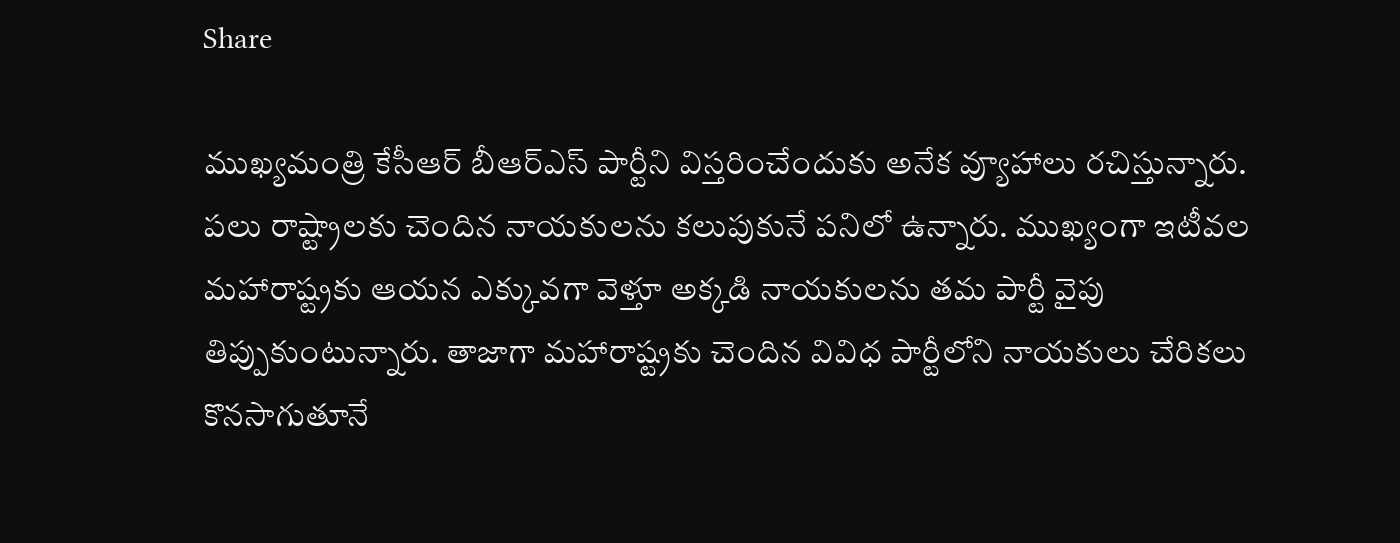Share

ముఖ్యమంత్రి కేసీఆర్ బీఆర్‌ఎస్ పార్టీని విస్తరించేందుకు అనేక వ్యూహాలు రచిస్తున్నారు. పలు రాష్ట్రాలకు చెందిన నాయకులను కలుపుకునే పనిలో ఉన్నారు. ముఖ్యంగా ఇటీవల మహారాష్ట్రకు ఆయన ఎక్కువగా వెళ్తూ అక్కడి నాయకులను తమ పార్టీ వైపు తిప్పుకుంటున్నారు. తాజాగా మహారాష్ట్రకు చెందిన వివిధ పార్టీలోని నాయకులు చేరికలు కొనసాగుతూనే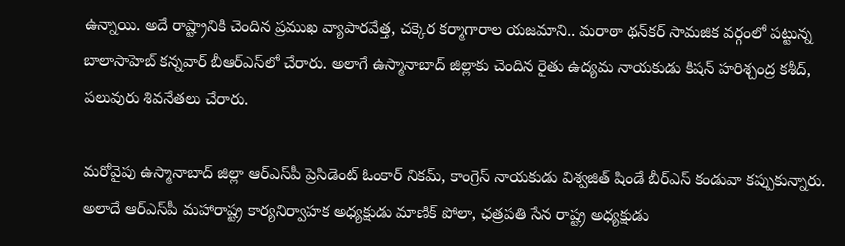ఉన్నాయి. అదే రాష్ట్రానికి చెందిన ప్రముఖ వ్యాపారవేత్త, చక్కెర కర్మాగారాల యజమాని.. మరాఠా థన్‌కర్ సామజిక వర్గంలో పట్టున్న బాలాసాహెబ్ కన్నవార్ బీఆర్‌ఎస్‌లో చేరారు. అలాగే ఉస్మానాబాద్ జిల్లాకు చెందిన రైతు ఉద్యమ నాయకుడు కిషన్ హరిశ్చంద్ర కశీద్, పలువురు శివనేతలు చేరారు.

మరోవైపు ఉస్మానాబాద్ జిల్లా ఆర్‌ఎస్‌పీ ప్రెసిడెంట్ ఓంకార్ నికమ్, కాంగ్రెస్ నాయకుడు విశ్వజిత్ షిండే బీర్‌ఎస్ కండువా కప్పుకున్నారు. అలాదే ఆర్‌ఎస్‌పీ మహారాష్ట్ర కార్యనిర్వాహక అధ్యక్షుడు మాణిక్ పోలా, ఛత్రపతి సేన రాష్ట్ర అధ్యక్షుడు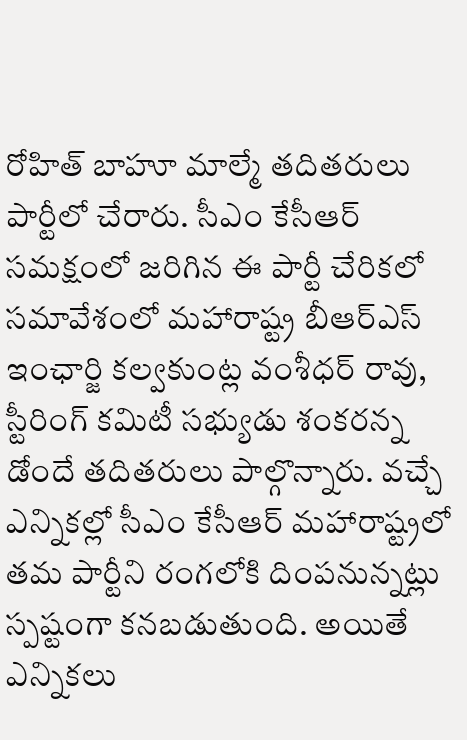రోహిత్ బాహూ మాల్మే తదితరులు పార్టీలో చేరారు. సీఎం కేసీఆర్ సమక్షంలో జరిగిన ఈ పార్టీ చేరికలో సమావేశంలో మహారాష్ట్ర బీఆర్ఎస్ ఇంఛార్జి కల్వకుంట్ల వంశీధర్ రావు, స్టీరింగ్ కమిటీ సభ్యుడు శంకరన్న డోందే తదితరులు పాల్గొన్నారు. వచ్చే ఎన్నికల్లో సీఎం కేసీఆర్ మహారాష్ట్రలో తమ పార్టీని రంగలోకి దింపనున్నట్లు స్పష్టంగా కనబడుతుంది. అయితే ఎన్నికలు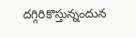దగ్గిరికొస్తున్నందున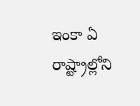ఇంకా ఏ రాష్ట్రాల్లోని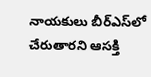నాయకులు బీర్‌ఎస్‌లో చేరుతారని ఆసక్తి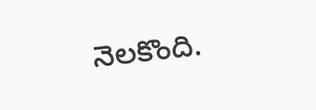నెలకొంది.